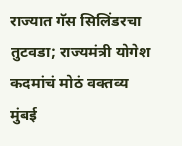राज्यात गॅस सिलिंडरचा तुटवडा; राज्यमंत्री योगेश कदमांचं मोठं वक्तव्य
मुंबई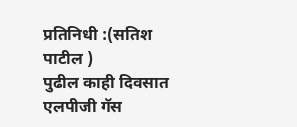प्रतिनिधी :(सतिश पाटील )
पुढील काही दिवसात एलपीजी गॅस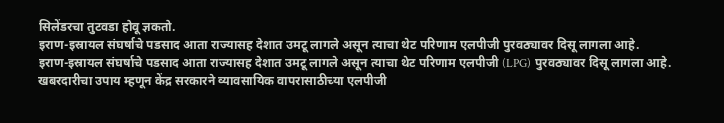सिलेंडरचा तुटवडा होवू ज्ञकतो.
इराण-इस्रायल संघर्षाचे पडसाद आता राज्यासह देशात उमटू लागले असून त्याचा थेट परिणाम एलपीजी पुरवठ्यावर दिसू लागला आहे.
इराण-इस्रायल संघर्षाचे पडसाद आता राज्यासह देशात उमटू लागले असून त्याचा थेट परिणाम एलपीजी (LPG) पुरवठ्यावर दिसू लागला आहे. खबरदारीचा उपाय म्हणून केंद्र सरकारने व्यावसायिक वापरासाठीच्या एलपीजी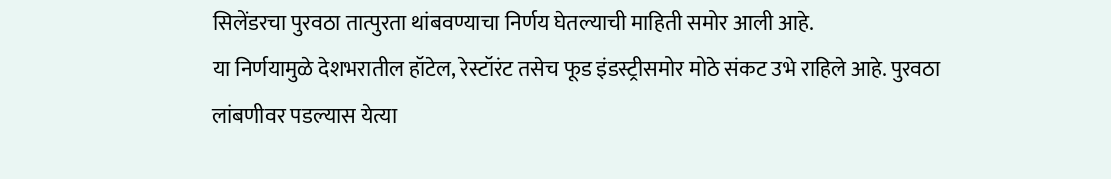सिलेंडरचा पुरवठा तात्पुरता थांबवण्याचा निर्णय घेतल्याची माहिती समोर आली आहे.
या निर्णयामुळे देशभरातील हॉटेल, रेस्टॉरंट तसेच फूड इंडस्ट्रीसमोर मोठे संकट उभे राहिले आहे. पुरवठा लांबणीवर पडल्यास येत्या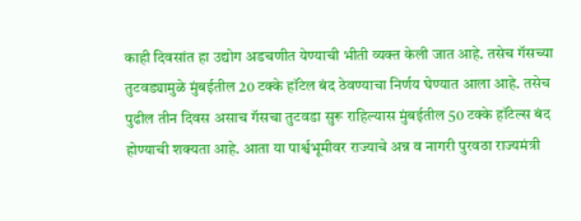काही दिवसांत हा उद्योग अडचणीत येण्याची भीती व्यक्त केली जात आहे. तसेच गॅसच्या तुटवड्यामुळे मुंबईतील 20 टक्के हॉटेल बंद ठेवण्याचा निर्णय घेण्यात आला आहे. तसेच पुढील तीन दिवस असाच गॅसचा तुटवडा सुरू राहिल्यास मुंबईतील 50 टक्के हॉटेल्स बंद होण्याची शक्यता आहे. आता या पार्श्वभूमीवर राज्याचे अन्न व नागरी पुरवठा राज्यमंत्री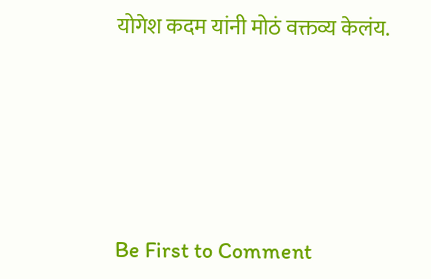योगेश कदम यांनी मोठं वक्तव्य केलंय.





Be First to Comment